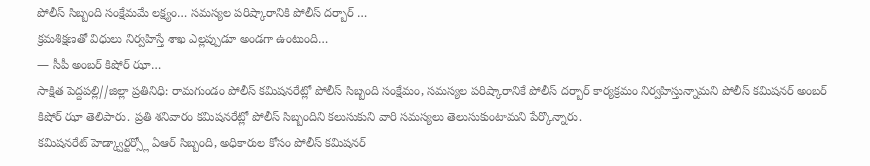పోలీస్ సిబ్బంది సంక్షేమమే లక్ష్యం… సమస్యల పరిష్కారానికి పోలీస్ దర్బార్ …
క్రమశిక్షణతో విధులు నిర్వహిస్తే శాఖ ఎల్లప్పుడూ అండగా ఉంటుంది…
— సీపీ అంబర్ కిషోర్ ఝా…
సాక్షిత పెద్దపల్లి//జిల్లా ప్రతినిధి: రామగుండం పోలీస్ కమిషనరేట్లో పోలీస్ సిబ్బంది సంక్షేమం, సమస్యల పరిష్కారానికే పోలీస్ దర్బార్ కార్యక్రమం నిర్వహిస్తున్నామని పోలీస్ కమిషనర్ అంబర్ కిషోర్ ఝా తెలిపారు. ప్రతి శనివారం కమిషనరేట్లో పోలీస్ సిబ్బందిని కలుసుకుని వారి సమస్యలు తెలుసుకుంటామని పేర్కొన్నారు.
కమిషనరేట్ హెడ్క్వార్టర్స్లో ఏఆర్ సిబ్బంది, అధికారుల కోసం పోలీస్ కమిషనర్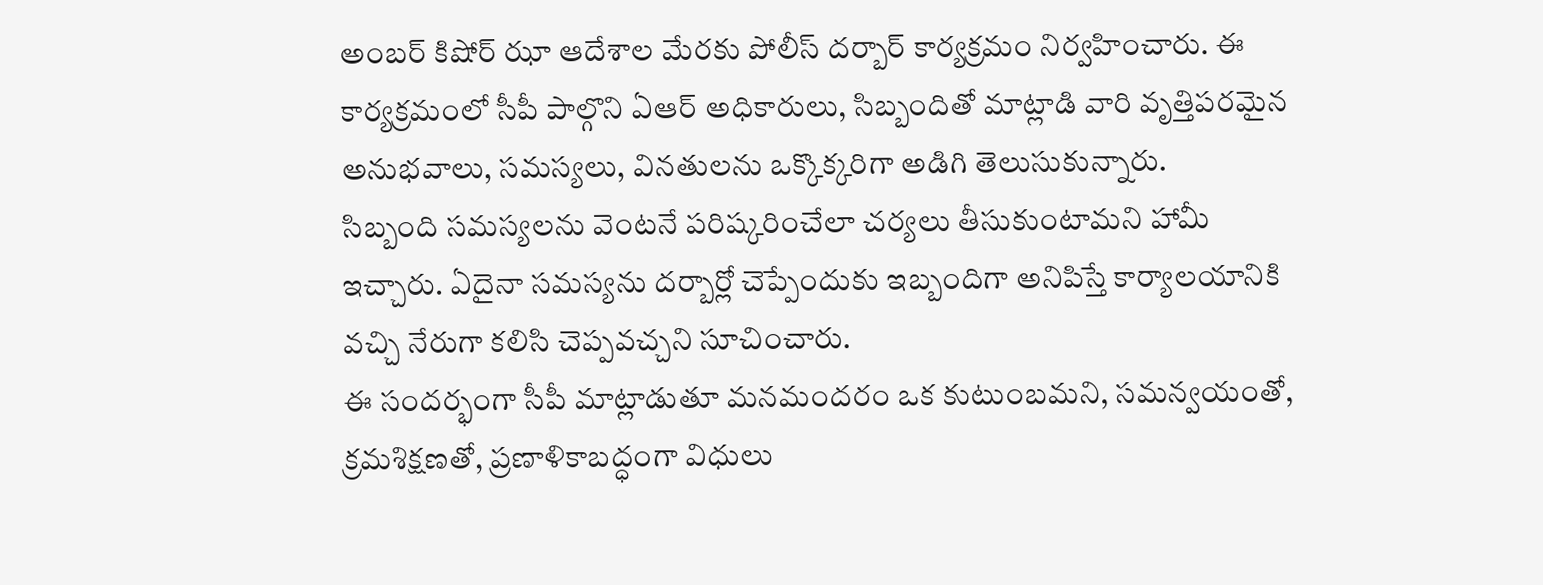అంబర్ కిషోర్ ఝా ఆదేశాల మేరకు పోలీస్ దర్బార్ కార్యక్రమం నిర్వహించారు. ఈ కార్యక్రమంలో సీపీ పాల్గొని ఏఆర్ అధికారులు, సిబ్బందితో మాట్లాడి వారి వృత్తిపరమైన అనుభవాలు, సమస్యలు, వినతులను ఒక్కొక్కరిగా అడిగి తెలుసుకున్నారు.
సిబ్బంది సమస్యలను వెంటనే పరిష్కరించేలా చర్యలు తీసుకుంటామని హామీ ఇచ్చారు. ఏదైనా సమస్యను దర్బార్లో చెప్పేందుకు ఇబ్బందిగా అనిపిస్తే కార్యాలయానికి వచ్చి నేరుగా కలిసి చెప్పవచ్చని సూచించారు.
ఈ సందర్భంగా సీపీ మాట్లాడుతూ మనమందరం ఒక కుటుంబమని, సమన్వయంతో, క్రమశిక్షణతో, ప్రణాళికాబద్ధంగా విధులు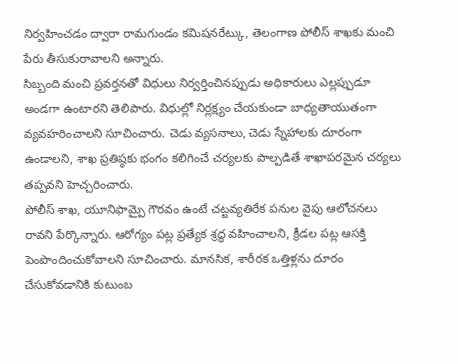నిర్వహించడం ద్వారా రామగుండం కమిషనరేట్కు, తెలంగాణ పోలీస్ శాఖకు మంచి పేరు తీసుకురావాలని అన్నారు.
సిబ్బంది మంచి ప్రవర్తనతో విధులు నిర్వర్తించినప్పుడు అధికారులు ఎల్లప్పుడూ అండగా ఉంటారని తెలిపారు. విధుల్లో నిర్లక్ష్యం చేయకుండా బాధ్యతాయుతంగా వ్యవహరించాలని సూచించారు. చెడు వ్యసనాలు, చెడు స్నేహాలకు దూరంగా ఉండాలని, శాఖ ప్రతిష్ఠకు భంగం కలిగించే చర్యలకు పాల్పడితే శాఖాపరమైన చర్యలు తప్పవని హెచ్చరించారు.
పోలీస్ శాఖ, యూనిఫామ్పై గౌరవం ఉంటే చట్టవ్యతిరేక పనుల వైపు ఆలోచనలు రావని పేర్కొన్నారు. ఆరోగ్యం పట్ల ప్రత్యేక శ్రద్ధ వహించాలని, క్రీడల పట్ల ఆసక్తి పెంపొందించుకోవాలని సూచించారు. మానసిక, శారీరక ఒత్తిళ్లను దూరం చేసుకోవడానికి కుటుంబ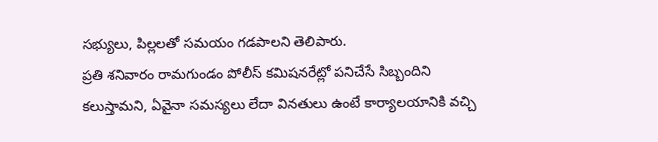సభ్యులు, పిల్లలతో సమయం గడపాలని తెలిపారు.
ప్రతి శనివారం రామగుండం పోలీస్ కమిషనరేట్లో పనిచేసే సిబ్బందిని కలుస్తామని, ఏవైనా సమస్యలు లేదా వినతులు ఉంటే కార్యాలయానికి వచ్చి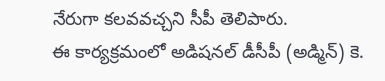నేరుగా కలవవచ్చని సీపీ తెలిపారు.
ఈ కార్యక్రమంలో అడిషనల్ డీసీపీ (అడ్మిన్) కె.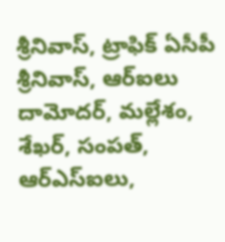శ్రీనివాస్, ట్రాఫిక్ ఏసీపీ శ్రీనివాస్, ఆర్ఐలు దామోదర్, మల్లేశం, శేఖర్, సంపత్, ఆర్ఎస్ఐలు,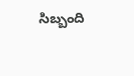సిబ్బంది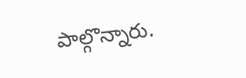పాల్గొన్నారు.